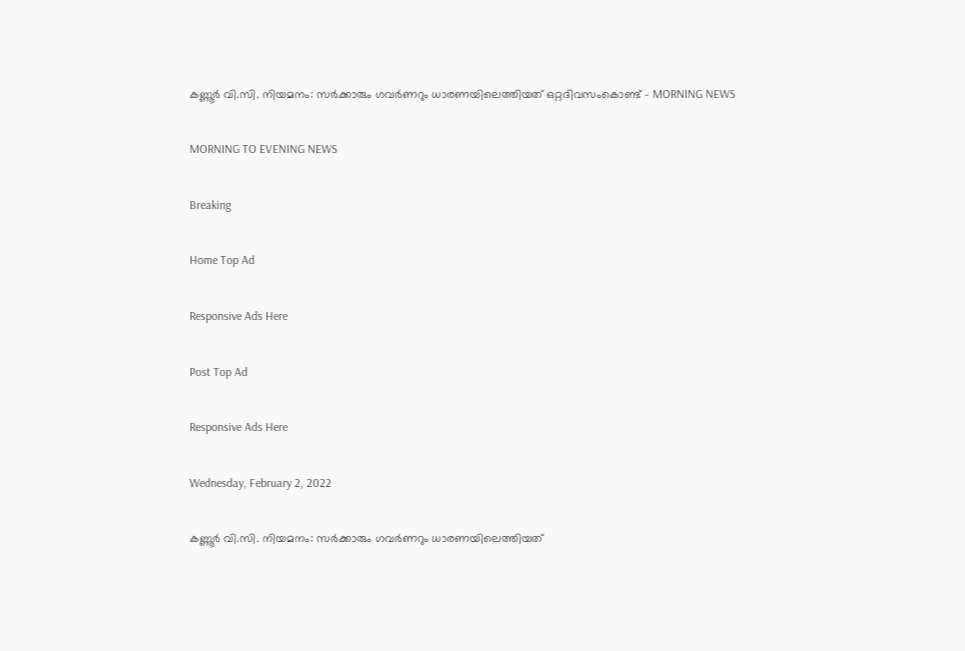കണ്ണൂർ വി.സി. നിയമനം: സർക്കാരും ഗവർണറും ധാരണയിലെത്തിയത് ഒറ്റദിവസംകൊണ്ട് - MORNING NEWS

MORNING TO EVENING NEWS

Breaking

Home Top Ad

Responsive Ads Here

Post Top Ad

Responsive Ads Here

Wednesday, February 2, 2022

കണ്ണൂർ വി.സി. നിയമനം: സർക്കാരും ഗവർണറും ധാരണയിലെത്തിയത്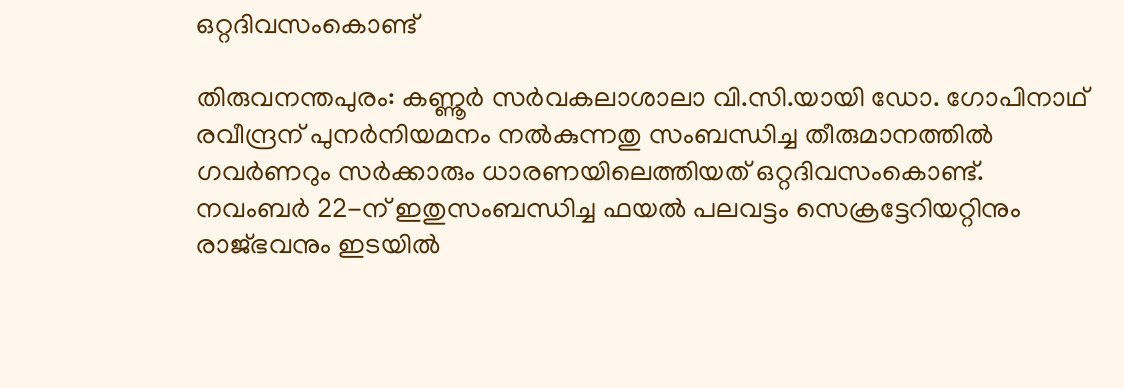ഒറ്റദിവസംകൊണ്ട്

തിരുവനന്തപുരം: കണ്ണൂർ സർവകലാശാലാ വി.സി.യായി ഡോ. ഗോപിനാഥ് രവീന്ദ്രന് പുനർനിയമനം നൽകുന്നതു സംബന്ധിച്ച തീരുമാനത്തിൽ ഗവർണറും സർക്കാരും ധാരണയിലെത്തിയത് ഒറ്റദിവസംകൊണ്ട്. നവംബർ 22-ന് ഇതുസംബന്ധിച്ച ഫയൽ പലവട്ടം സെക്രട്ടേറിയറ്റിനും രാജ്ഭവനും ഇടയിൽ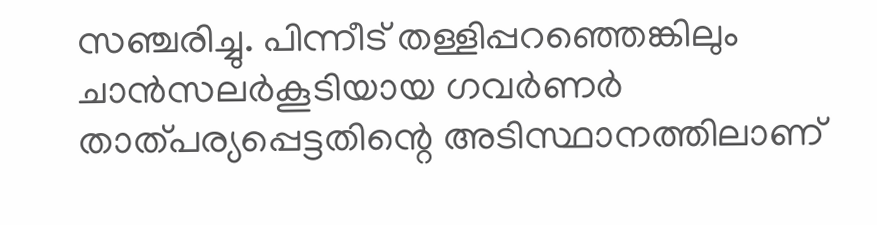സഞ്ചരിച്ചു. പിന്നീട് തള്ളിപ്പറഞ്ഞെങ്കിലും ചാൻസലർകൂടിയായ ഗവർണർ താത്പര്യപ്പെട്ടതിന്റെ അടിസ്ഥാനത്തിലാണ്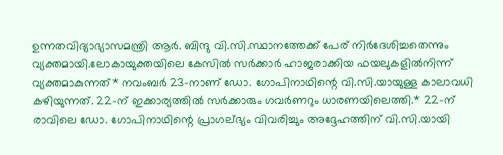ഉന്നതവിദ്യാഭ്യാസമന്ത്രി ആർ. ബിന്ദു വി.സി.സ്ഥാനത്തേക്ക് പേര് നിർദേശിച്ചതെന്നും വ്യക്തമായി.ലോകായുക്തയിലെ കേസിൽ സർക്കാർ ഹാജരാക്കിയ ഫയലുകളിൽനിന്ന് വ്യക്തമാകുന്നത്* നവംബർ 23-നാണ് ഡോ. ഗോപിനാഥിന്റെ വി.സി.യായുള്ള കാലാവധി കഴിയുന്നത്. 22-ന് ഇക്കാര്യത്തിൽ സർക്കാരും ഗവർണറും ധാരണയിലെത്തി.* 22-ന് രാവിലെ ഡോ. ഗോപിനാഥിന്റെ പ്രാഗല്‌ഭ്യം വിവരിച്ചും അദ്ദേഹത്തിന് വി.സി.യായി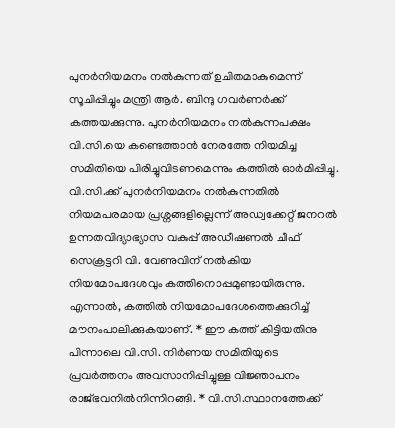പുനർനിയമനം നൽകുന്നത് ഉചിതമാകുമെന്ന് സൂചിപ്പിച്ചും മന്ത്രി ആർ. ബിന്ദു ഗവർണർക്ക് കത്തയക്കുന്നു. പുനർനിയമനം നൽകുന്നപക്ഷം വി.സി.യെ കണ്ടെത്താൻ നേരത്തേ നിയമിച്ച സമിതിയെ പിരിച്ചുവിടണമെന്നും കത്തിൽ ഓർമിപ്പിച്ചു. വി.സി.ക്ക് പുനർനിയമനം നൽകുന്നതിൽ നിയമപരമായ പ്രശ്നങ്ങളില്ലെന്ന് അഡ്വക്കേറ്റ് ജനറൽ ഉന്നതവിദ്യാഭ്യാസ വകുപ്പ് അഡീഷണൽ ചീഫ് സെക്രട്ടറി വി. വേണുവിന് നൽകിയ നിയമോപദേശവും കത്തിനൊപ്പമുണ്ടായിരുന്നു. എന്നാൽ, കത്തിൽ നിയമോപദേശത്തെക്കുറിച്ച് മൗനംപാലിക്കുകയാണ്. * ഈ കത്ത് കിട്ടിയതിനു പിന്നാലെ വി.സി. നിർണയ സമിതിയുടെ പ്രവർത്തനം അവസാനിപ്പിച്ചുള്ള വിജ്ഞാപനം രാജ്ഭവനിൽനിന്നിറങ്ങി. * വി.സി.സ്ഥാനത്തേക്ക്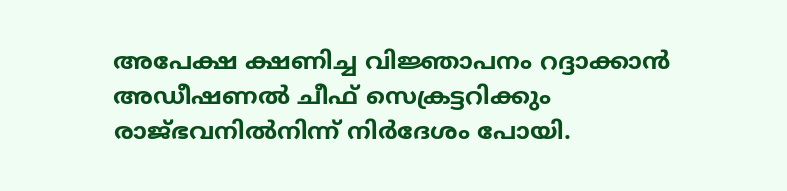അപേക്ഷ ക്ഷണിച്ച വിജ്ഞാപനം റദ്ദാക്കാൻ അഡീഷണൽ ചീഫ് സെക്രട്ടറിക്കും രാജ്ഭവനിൽനിന്ന് നിർദേശം പോയി.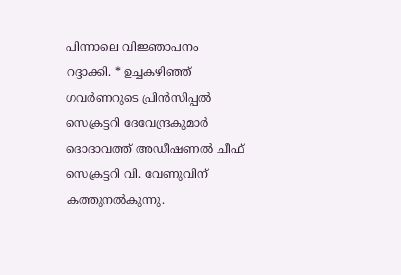പിന്നാലെ വിജ്ഞാപനം റദ്ദാക്കി. * ഉച്ചകഴിഞ്ഞ് ഗവർണറുടെ പ്രിൻസിപ്പൽ സെക്രട്ടറി ദേവേന്ദ്രകുമാർ ദൊദാവത്ത് അഡീഷണൽ ചീഫ് സെക്രട്ടറി വി. വേണുവിന് കത്തുനൽകുന്നു.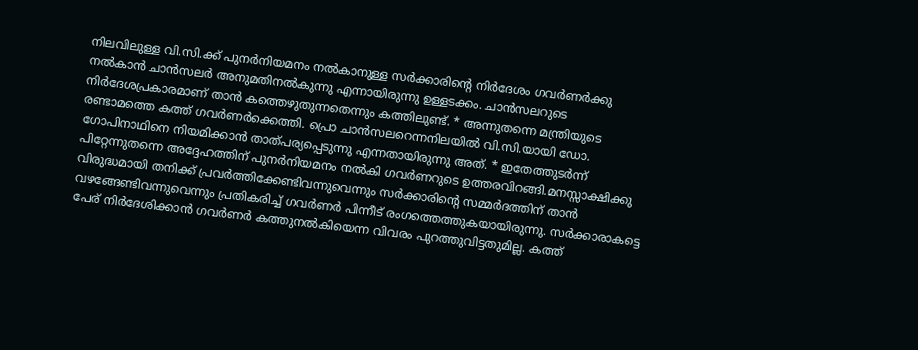നിലവിലുള്ള വി.സി.ക്ക് പുനർനിയമനം നൽകാനുള്ള സർക്കാരിന്റെ നിർദേശം ഗവർണർക്കു നൽകാൻ ചാൻസലർ അനുമതിനൽകുന്നു എന്നായിരുന്നു ഉള്ളടക്കം. ചാൻസലറുടെ നിർദേശപ്രകാരമാണ് താൻ കത്തെഴുതുന്നതെന്നും കത്തിലുണ്ട്. * അന്നുതന്നെ മന്ത്രിയുടെ രണ്ടാമത്തെ കത്ത് ഗവർണർക്കെത്തി. പ്രൊ ചാൻസലറെന്നനിലയിൽ വി.സി.യായി ഡോ. ഗോപിനാഥിനെ നിയമിക്കാൻ താത്പര്യപ്പെടുന്നു എന്നതായിരുന്നു അത്. * ഇതേത്തുടർന്ന് പിറ്റേന്നുതന്നെ അദ്ദേഹത്തിന് പുനർനിയമനം നൽകി ഗവർണറുടെ ഉത്തരവിറങ്ങി.മനസ്സാക്ഷിക്കു വിരുദ്ധമായി തനിക്ക് പ്രവർത്തിക്കേണ്ടിവന്നുവെന്നും സർക്കാരിന്റെ സമ്മർദത്തിന് താൻ വഴങ്ങേണ്ടിവന്നുവെന്നും പ്രതികരിച്ച് ഗവർണർ പിന്നീട് രംഗത്തെത്തുകയായിരുന്നു. സർക്കാരാകട്ടെ പേര് നിർദേശിക്കാൻ ഗവർണർ കത്തുനൽകിയെന്ന വിവരം പുറത്തുവിട്ടതുമില്ല. കത്ത്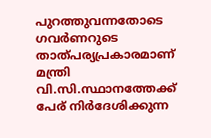പുറത്തുവന്നതോടെ ഗവർണറുടെ താത്പര്യപ്രകാരമാണ് മന്ത്രി വി.സി.സ്ഥാനത്തേക്ക് പേര് നിർദേശിക്കുന്ന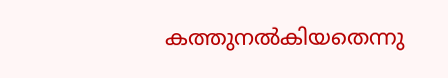കത്തുനൽകിയതെന്നു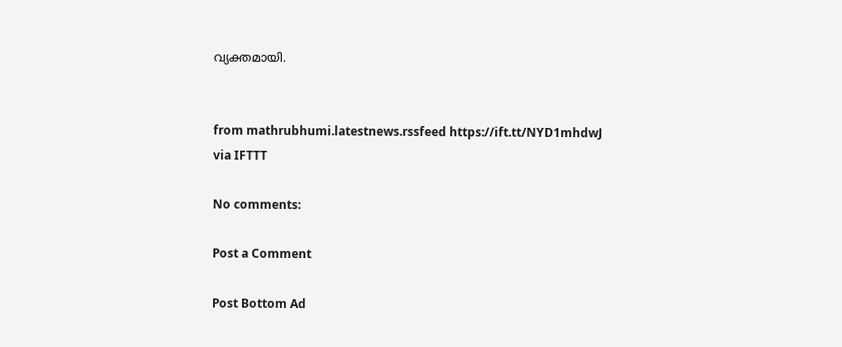വ്യക്തമായി.


from mathrubhumi.latestnews.rssfeed https://ift.tt/NYD1mhdwJ
via IFTTT

No comments:

Post a Comment

Post Bottom Ad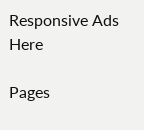Responsive Ads Here

Pages